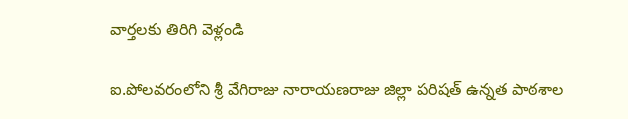వార్తలకు తిరిగి వెళ్లండి

ఐ.పోలవరంలోని శ్రీ వేగిరాజు నారాయణరాజు జిల్లా పరిషత్ ఉన్నత పాఠశాల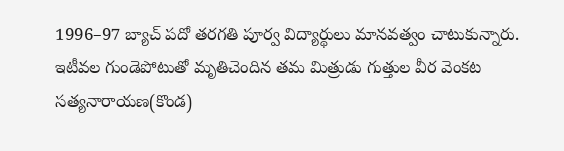1996–97 బ్యాచ్ పదో తరగతి పూర్వ విద్యార్థులు మానవత్వం చాటుకున్నారు.
ఇటీవల గుండెపోటుతో మృతిచెందిన తమ మిత్రుడు గుత్తుల వీర వెంకట సత్యనారాయణ(కొండ)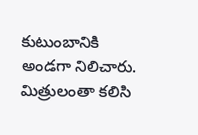కుటుంబానికి అండగా నిలిచారు. మిత్రులంతా కలిసి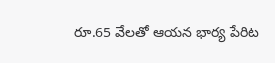రూ.65 వేలతో ఆయన భార్య పేరిట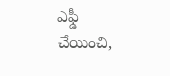ఎఫ్డీ చేయించి,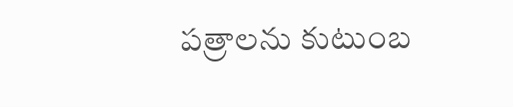పత్రాలను కుటుంబ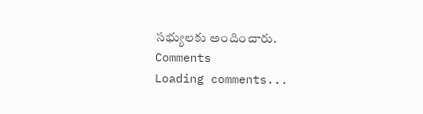సభ్యులకు అందించారు.
Comments
Loading comments...